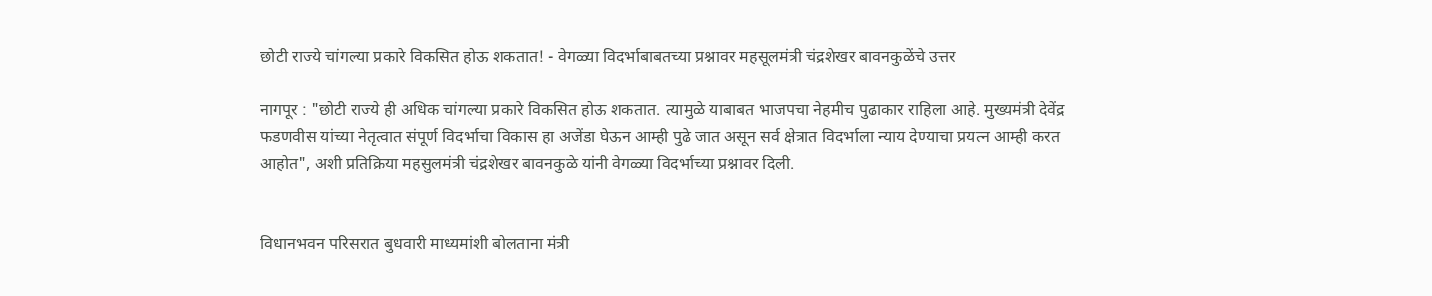छोटी राज्ये चांगल्या प्रकारे विकसित होऊ शकतात! - वेगळ्या विदर्भाबाबतच्या प्रश्नावर महसूलमंत्री चंद्रशेखर बावनकुळेंचे उत्तर

नागपूर : "छोटी राज्ये ही अधिक चांगल्या प्रकारे विकसित होऊ शकतात. त्यामुळे याबाबत भाजपचा नेहमीच पुढाकार राहिला आहे. मुख्यमंत्री देवेंद्र फडणवीस यांच्या नेतृत्वात संपूर्ण विदर्भाचा विकास हा अजेंडा घेऊन आम्ही पुढे जात असून सर्व क्षेत्रात विदर्भाला न्याय देण्याचा प्रयत्न आम्ही करत आहोत", अशी प्रतिक्रिया महसुलमंत्री चंद्रशेखर बावनकुळे यांनी वेगळ्या विदर्भाच्या प्रश्नावर दिली.


विधानभवन परिसरात बुधवारी माध्यमांशी बोलताना मंत्री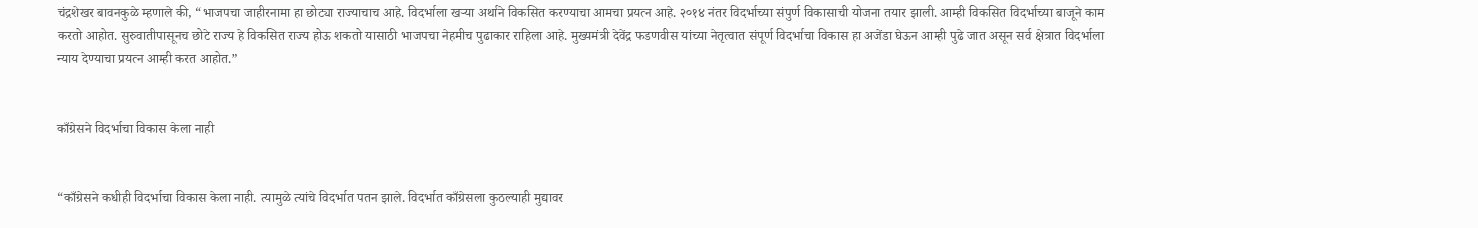चंद्रशेखर बावनकुळे म्हणाले की, “भाजपचा जाहीरनामा हा छोट्या राज्याचाच आहे. विदर्भाला खऱ्या अर्थाने विकसित करण्याचा आमचा प्रयत्न आहे. २०१४ नंतर विदर्भाच्या संपुर्ण विकासाची योजना तयार झाली. आम्ही विकसित विदर्भाच्या बाजूने काम करतो आहोत. सुरुवातीपासूनच छोटे राज्य हे विकसित राज्य होऊ शकतो यासाठी भाजपचा नेहमीच पुढाकार राहिला आहे. मुख्यमंत्री देवेंद्र फडणवीस यांच्या नेतृत्वात संपूर्ण विदर्भाचा विकास हा अजेंडा घेऊन आम्ही पुढे जात असून सर्व क्षेत्रात विदर्भाला न्याय देण्याचा प्रयत्न आम्ही करत आहोत.”


काँग्रेसने विदर्भाचा विकास केला नाही


“काँग्रेसने कधीही विदर्भाचा विकास केला नाही. त्यामुळे त्यांचे विदर्भात पतन झाले. विदर्भात काँग्रेसला कुठल्याही मुद्यावर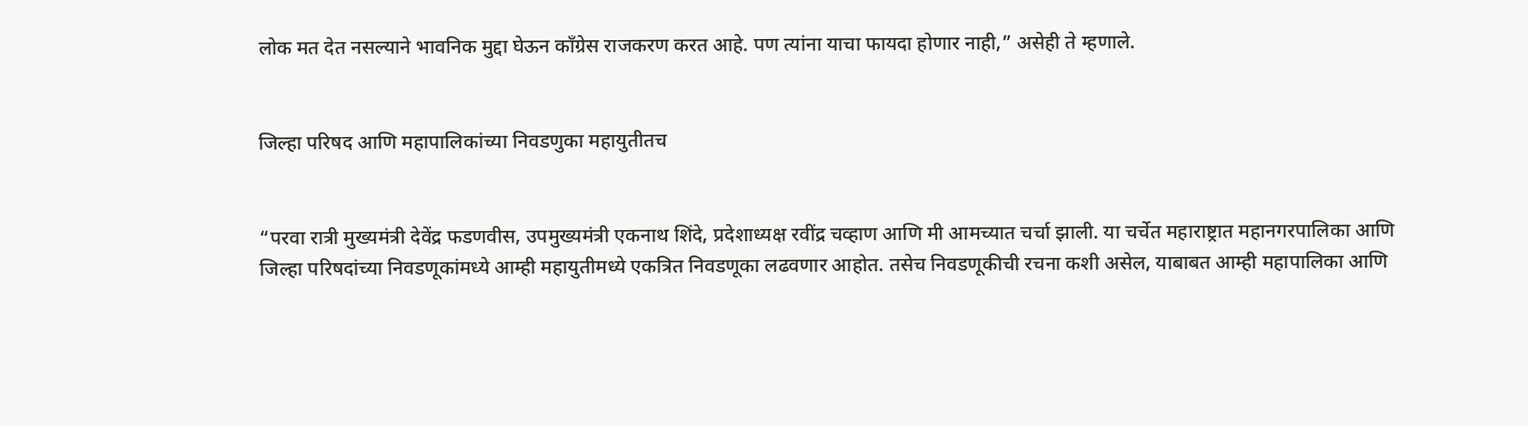लोक मत देत नसल्याने भावनिक मुद्दा घेऊन काँग्रेस राजकरण करत आहे. पण त्यांना याचा फायदा होणार नाही,” असेही ते म्हणाले.


जिल्हा परिषद आणि महापालिकांच्या निवडणुका महायुतीतच


“परवा रात्री मुख्यमंत्री देवेंद्र फडणवीस, उपमुख्यमंत्री एकनाथ शिंदे, प्रदेशाध्यक्ष रवींद्र चव्हाण आणि मी आमच्यात चर्चा झाली. या चर्चेत महाराष्ट्रात महानगरपालिका आणि जिल्हा परिषदांच्या निवडणूकांमध्ये आम्ही महायुतीमध्ये एकत्रित निवडणूका लढवणार आहोत. तसेच निवडणूकीची रचना कशी असेल, याबाबत आम्ही महापालिका आणि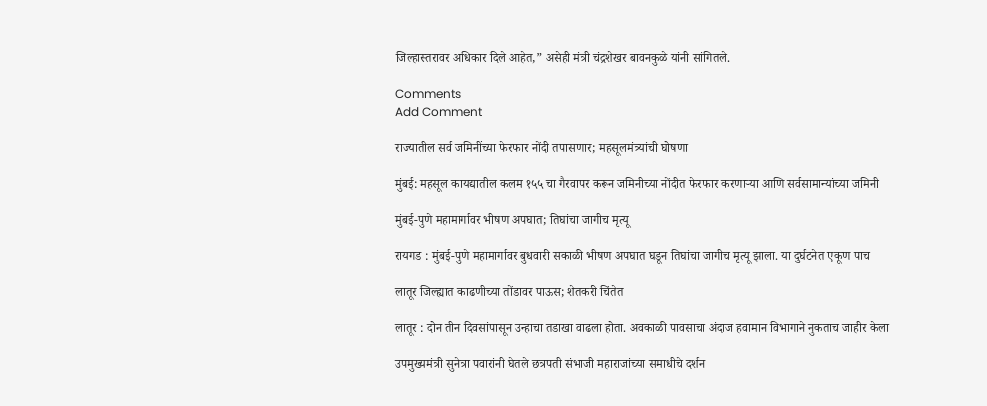जिल्हास्तरावर अधिकार दिले आहेत,” असेही मंत्री चंद्रशेखर बावनकुळे यांनी सांगितले.

Comments
Add Comment

राज्यातील सर्व जमिनींच्या फेरफार नोंदी तपासणार; महसूलमंत्र्यांची घोषणा

मुंबई: महसूल कायद्यातील कलम १५५ चा गैरवापर करून जमिनीच्या नोंदीत फेरफार करणाऱ्या आणि सर्वसामान्यांच्या जमिनी

मुंबई-पुणे महामार्गावर भीषण अपघात; तिघांचा जागीच मृत्यू

रायगड : मुंबई-पुणे महामार्गावर बुधवारी सकाळी भीषण अपघात घडून तिघांचा जागीच मृत्यू झाला. या दुर्घटनेत एकूण पाच

लातूर जिल्ह्यात काढणीच्या तोंडावर पाऊस; शेतकरी चिंतेत

लातूर : दोन तीन दिवसांपासून उन्हाचा तडाखा वाढला होता. अवकाळी पावसाचा अंदाज हवामान विभागाने नुकताच जाहीर केला

उपमुख्यमंत्री सुनेत्रा पवारांनी घेतले छत्रपती संभाजी महाराजांच्या समाधीचे दर्शन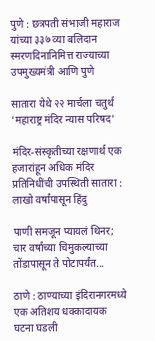पुणे : छत्रपती संभाजी महाराज यांच्या ३३७ व्या बलिदान स्मरणदिनानिमित्त राज्याच्या उपमुख्यमंत्री आणि पुणे

सातारा येथे २२ मार्चला चतुर्थ ‘महाराष्ट्र मंदिर न्यास परिषद'

मंदिर-संस्कृतीच्या रक्षणार्थ एक हजारांहून अधिक मंदिर प्रतिनिधींची उपस्थिती सातारा : लाखो वर्षांपासून हिंदु

पाणी समजून प्यायलं थिनर; चार वर्षांच्या चिमुकल्याच्या तोंडापासून ते पोटापर्यंत...

ठाणे : ठाण्याच्या इंदिरानगरमध्ये एक अतिशय धक्कादायक घटना घडली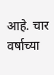आहे. चार वर्षाच्या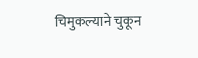चिमुकल्याने चुकून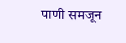पाणी समजून